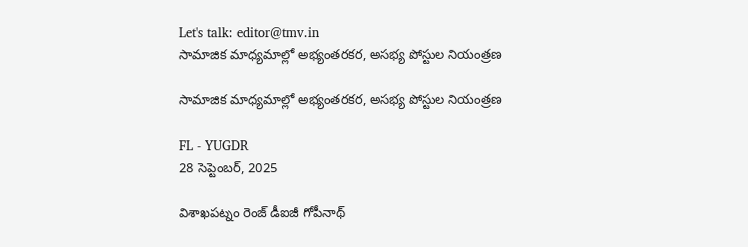Let's talk: editor@tmv.in
సామాజిక మాధ్యమాల్లో అభ్యంతరకర, అసభ్య పోస్టుల నియంత్రణ

సామాజిక మాధ్యమాల్లో అభ్యంతరకర, అసభ్య పోస్టుల నియంత్రణ

FL - YUGDR
28 సెప్టెంబర్, 2025

విశాఖపట్నం రెంజ్ డీఐజీ గోపీనాథ్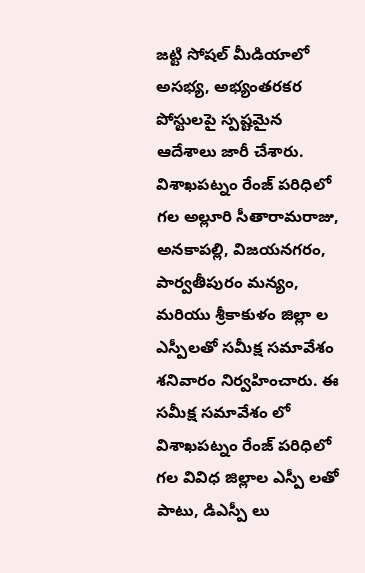జట్టి సోషల్ మీడియాలో అసభ్య, అభ్యంతరకర పోస్టులపై స్పష్టమైన ఆదేశాలు జారీ చేశారు. విశాఖపట్నం రేంజ్ పరిధిలో గల అల్లూరి సీతారామరాజు, అనకాపల్లి, విజయనగరం, పార్వతీపురం మన్యం, మరియు శ్రీకాకుళం జిల్లా ల ఎస్పీలతో సమీక్ష సమావేశం శనివారం నిర్వహించారు. ఈ సమీక్ష సమావేశం లో విశాఖపట్నం రేంజ్ పరిధిలో గల వివిధ జిల్లాల ఎస్పీ లతో పాటు, డిఎస్పీ లు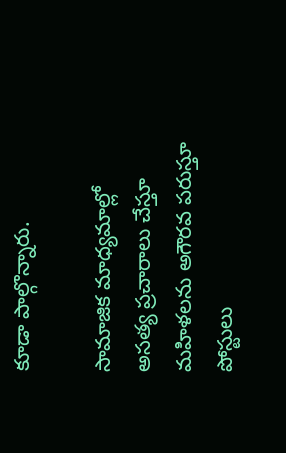కూడా పాల్గొన్నారు.

సామాజిక మాధ్యమాల్లో అసత్య ప్రచారాలు చేస్తూ మహిళలను అగౌరవ పరుస్తూ పోస్టులు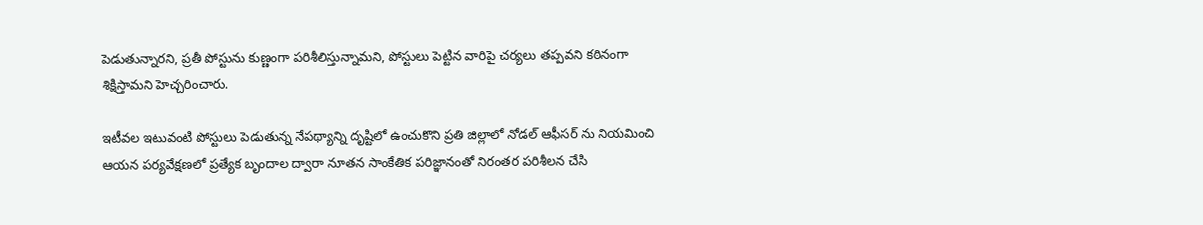పెడుతున్నారని, ప్రతీ పోస్టును కుణ్ణంగా పరిశీలిస్తున్నామని, పోస్టులు పెట్టిన వారిపై చర్యలు తప్పవని కఠినంగా శిక్షిస్తామని హెచ్చరించారు.

ఇటీవల ఇటువంటి పోస్టులు పెడుతున్న నేపథ్యాన్ని దృష్టిలో ఉంచుకొని ప్రతి జిల్లాలో నోడల్ ఆఫీసర్ ను నియమించి ఆయన పర్యవేక్షణలో ప్రత్యేక బృందాల ద్వారా నూతన సాంకేతిక పరిజ్ఞానంతో నిరంతర పరిశీలన చేసి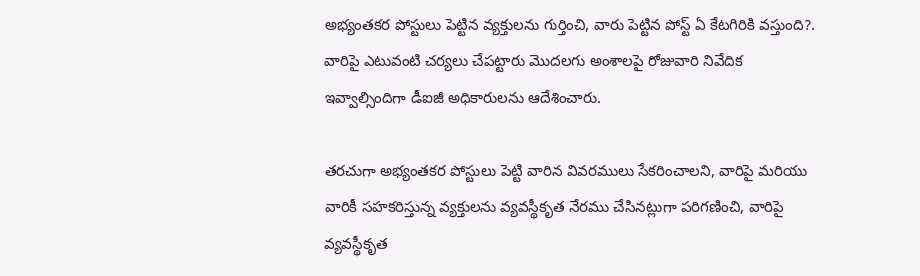అభ్యంతకర పోస్టులు పెట్టిన వ్యక్తులను గుర్తించి, వారు పెట్టిన పోస్ట్ ఏ కేటగిరికి వస్తుంది?. వారిపై ఎటువంటి చర్యలు చేపట్టారు మొదలగు అంశాలపై రోజువారి నివేదిక ఇవ్వాల్సిందిగా డీఐజీ అధికారులను ఆదేశించారు.

తరచుగా అభ్యంతకర పోస్టులు పెట్టి వారిన వివరములు సేకరించాలని, వారిపై మరియు వారికీ సహకరిస్తున్న వ్యక్తులను వ్యవస్థీకృత నేరము చేసినట్లుగా పరిగణించి, వారిపై వ్యవస్థీకృత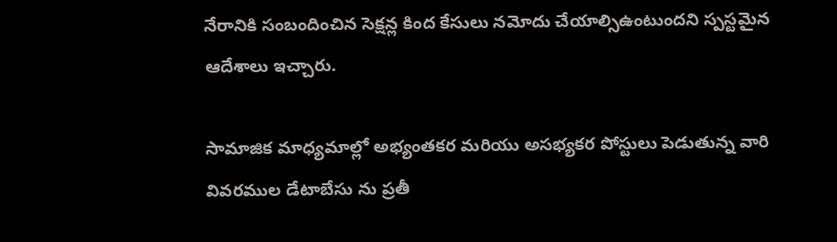నేరానికి సంబందించిన సెక్షన్ల కింద కేసులు నమోదు చేయాల్సిఉంటుందని స్పస్టమైన ఆదేశాలు ఇచ్చారు.

సామాజిక మాధ్యమాల్లో అభ్యంతకర మరియు అసభ్యకర పోస్టులు పెడుతున్న వారి వివరముల డేటాబేసు ను ప్రతీ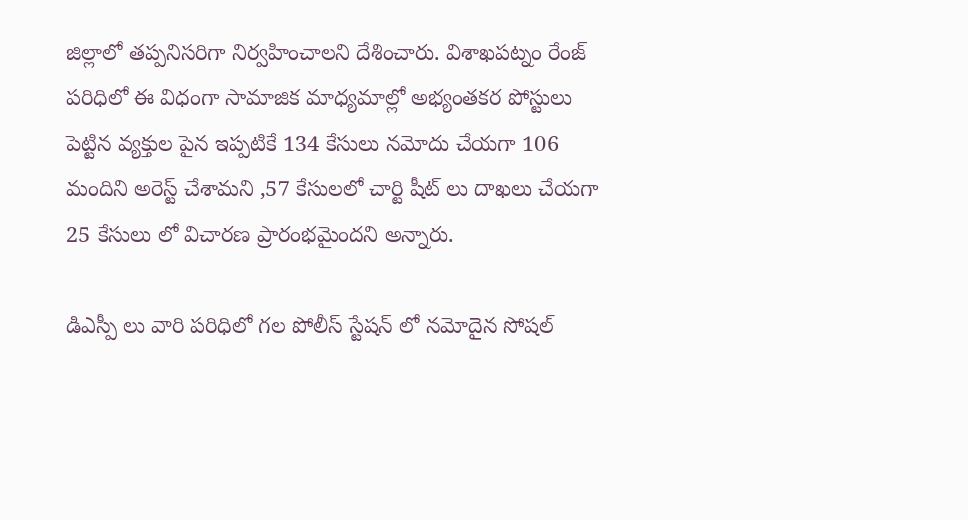జిల్లాలో తప్పనిసరిగా నిర్వహించాలని దేశించారు. విశాఖపట్నం రేంజ్ పరిధిలో ఈ విధంగా సామాజిక మాధ్యమాల్లో అభ్యంతకర పోస్టులు పెట్టిన వ్యక్తుల పైన ఇప్పటికే 134 కేసులు నమోదు చేయగా 106 మందిని అరెస్ట్ చేశామని ,57 కేసులలో చార్టి షీట్ లు దాఖలు చేయగా 25 కేసులు లో విచారణ ప్రారంభమైందని అన్నారు.

డిఎస్పీ లు వారి పరిధిలో గల పోలీస్ స్టేషన్ లో నమోదైన సోషల్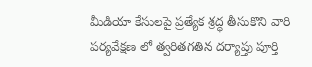మీడియా కేసులపై ప్రత్యేక శ్రద్ధ తీసుకొని వారి పర్యవేక్షణ లో త్వరితగతిన దర్యాప్తు పూర్తి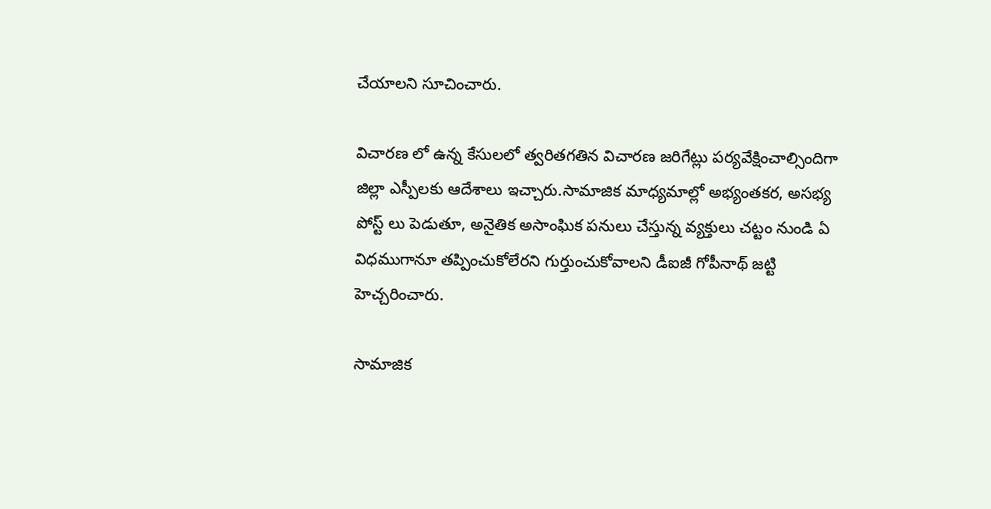చేయాలని సూచించారు.

విచారణ లో ఉన్న కేసులలో త్వరితగతిన విచారణ జరిగేట్లు పర్యవేక్షించాల్సిందిగా జిల్లా ఎస్పీలకు ఆదేశాలు ఇచ్చారు.సామాజిక మాధ్యమాల్లో అభ్యంతకర, అసభ్య పోస్ట్ లు పెడుతూ, అనైతిక అసాంఘిక పనులు చేస్తున్న వ్యక్తులు చట్టం నుండి ఏ విధముగానూ తప్పించుకోలేరని గుర్తుంచుకోవాలని డీఐజీ గోపీనాథ్ జట్టి హెచ్చరించారు.

సామాజిక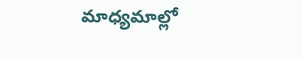మాధ్యమాల్లో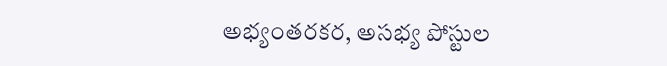అభ్యంతరకర, అసభ్య పోస్టుల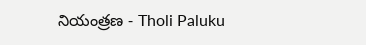నియంత్రణ - Tholi Paluku